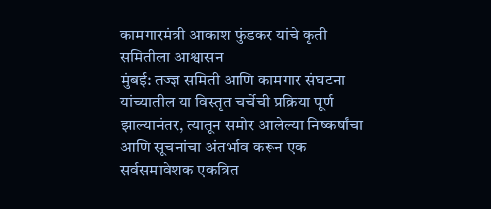कामगारमंत्री आकाश फुंडकर यांचे कृती समितीला आश्वासन
मुंबई: तज्ज्ञ समिती आणि कामगार संघटना यांच्यातील या विस्तृत चर्चेची प्रक्रिया पूर्ण झाल्यानंतर, त्यातून समोर आलेल्या निष्कर्षांचा आणि सूचनांचा अंतर्भाव करून एक सर्वसमावेशक एकत्रित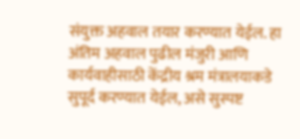संयुक्त अहवाल तयार करण्यात येईल. हा अंतिम अहवाल पुढील मंजुरी आणि कार्यवाहीसाठी केंद्रीय श्रम मंत्रालयाकडे सुपूर्द करण्यात येईल, असे सुस्पष्ट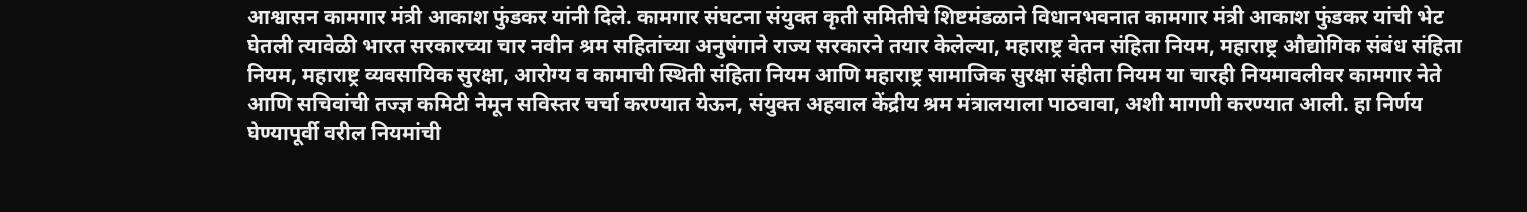आश्वासन कामगार मंत्री आकाश फुंडकर यांनी दिले. कामगार संघटना संयुक्त कृती समितीचे शिष्टमंडळाने विधानभवनात कामगार मंत्री आकाश फुंडकर यांची भेट घेतली त्यावेळी भारत सरकारच्या चार नवीन श्रम सहितांच्या अनुषंगाने राज्य सरकारने तयार केलेल्या, महाराष्ट्र वेतन संहिता नियम, महाराष्ट्र औद्योगिक संबंध संहिता नियम, महाराष्ट्र व्यवसायिक सुरक्षा, आरोग्य व कामाची स्थिती संहिता नियम आणि महाराष्ट्र सामाजिक सुरक्षा संहीता नियम या चारही नियमावलीवर कामगार नेते आणि सचिवांची तज्ज्ञ कमिटी नेमून सविस्तर चर्चा करण्यात येऊन, संयुक्त अहवाल केंद्रीय श्रम मंत्रालयाला पाठवावा, अशी मागणी करण्यात आली. हा निर्णय घेण्यापूर्वी वरील नियमांची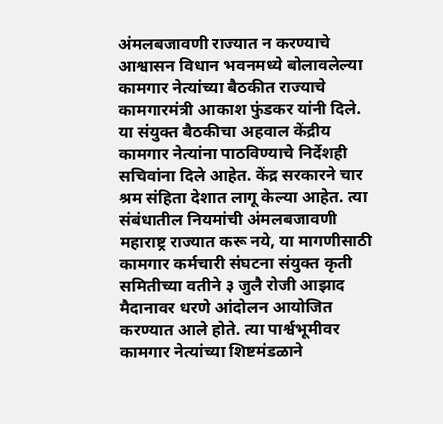अंमलबजावणी राज्यात न करण्याचे आश्वासन विधान भवनमध्ये बोलावलेल्या कामगार नेत्यांच्या बैठकीत राज्याचे कामगारमंत्री आकाश फुंडकर यांनी दिले. या संयुक्त बैठकीचा अहवाल केंद्रीय कामगार नेत्यांना पाठविण्याचे निर्देशही सचिवांना दिले आहेत. केंद्र सरकारने चार श्रम संहिता देशात लागू केल्या आहेत. त्या संबंधातील नियमांची अंमलबजावणी महाराष्ट्र राज्यात करू नये, या मागणीसाठी कामगार कर्मचारी संघटना संयुक्त कृती समितीच्या वतीने ३ जुलै रोजी आझाद मैदानावर धरणे आंदोलन आयोजित करण्यात आले होते. त्या पार्श्वभूमीवर कामगार नेत्यांच्या शिष्टमंडळाने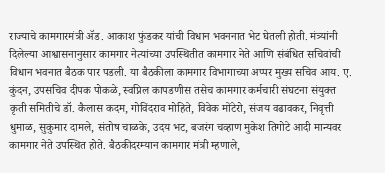राज्याचे कामगारमंत्री ॲड. आकाश फुंडकर यांची विधान भवननात भेट घेतली होती. मंत्र्यांनी दिलेल्या आश्वासनानुसार कामगार नेत्यांच्या उपस्थितीत कामगार नेते आणि संबंधित सचिवांची विधान भवनात बैठक पार पडली. या बैठकीला कामगार विभागाच्या अप्पर मुख्य सचिव आय. ए. कुंदन, उपसचिव दीपक पोकळे, स्वप्निल कापडणीस तसेच कामगार कर्मचारी संघटना संयुक्त कृती समितीचे डॉ. कैलास कदम, गोविंदराव मोहिते, विवेक मोंटेरो, संजय वढावकर, निवृत्ती धुमाळ, सुकुमार दामले, संतोष चाळके, उदय भट, बजरंग चव्हाण मुकेश तिगोटे आदी मान्यवर कामगार नेते उपस्थित होते. बैठकीदरम्यान कामगार मंत्री म्हणाले,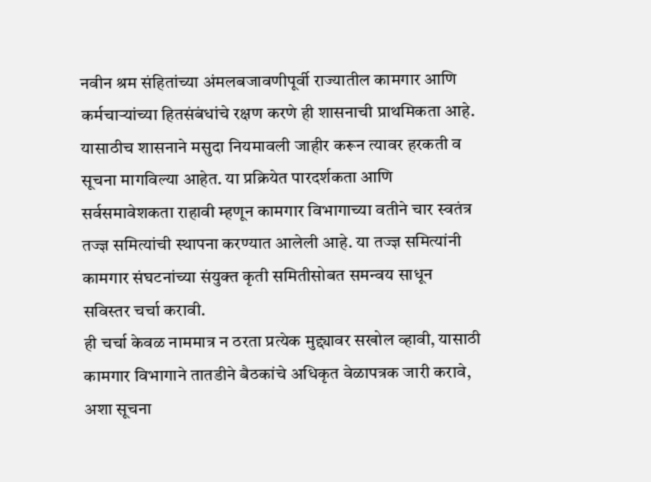नवीन श्रम संहितांच्या अंमलबजावणीपूर्वी राज्यातील कामगार आणि कर्मचाऱ्यांच्या हितसंबंधांचे रक्षण करणे ही शासनाची प्राथमिकता आहे. यासाठीच शासनाने मसुदा नियमावली जाहीर करून त्यावर हरकती व सूचना मागविल्या आहेत. या प्रक्रियेत पारदर्शकता आणि सर्वसमावेशकता राहावी म्हणून कामगार विभागाच्या वतीने चार स्वतंत्र तज्ज्ञ समित्यांची स्थापना करण्यात आलेली आहे. या तज्ज्ञ समित्यांनी कामगार संघटनांच्या संयुक्त कृती समितीसोबत समन्वय साधून सविस्तर चर्चा करावी.
ही चर्चा केवळ नाममात्र न ठरता प्रत्येक मुद्द्यावर सखोल व्हावी, यासाठी कामगार विभागाने तातडीने बैठकांचे अधिकृत वेळापत्रक जारी करावे, अशा सूचना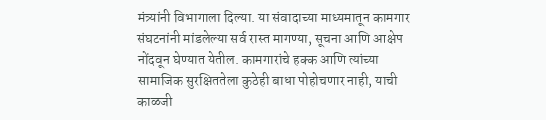मंत्र्यांनी विभागाला दिल्या. या संवादाच्या माध्यमातून कामगार संघटनांनी मांडलेल्या सर्व रास्त मागण्या, सूचना आणि आक्षेप नोंदवून घेण्यात येतील. कामगारांचे हक्क आणि त्यांच्या सामाजिक सुरक्षिततेला कुठेही बाधा पोहोचणार नाही, याची काळजी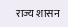राज्य शासन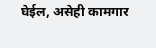घेईल, असेही कामगार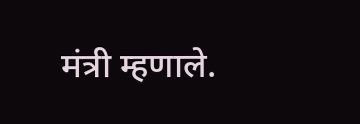मंत्री म्हणाले.